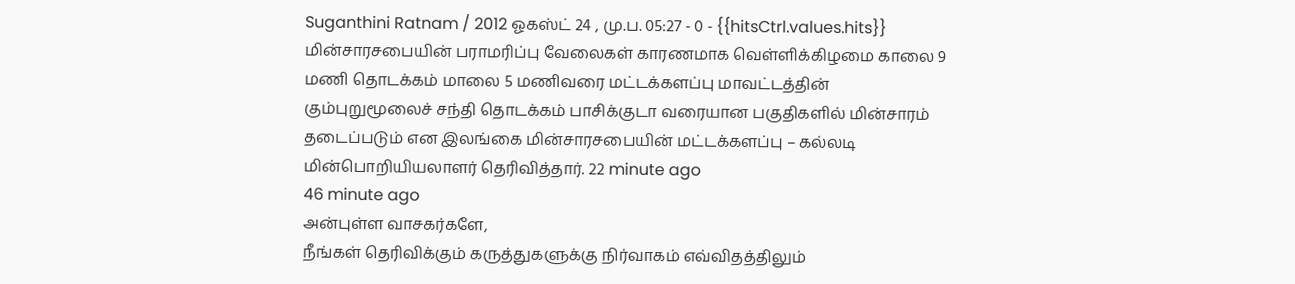Suganthini Ratnam / 2012 ஓகஸ்ட் 24 , மு.ப. 05:27 - 0 - {{hitsCtrl.values.hits}}
மின்சாரசபையின் பராமரிப்பு வேலைகள் காரணமாக வெள்ளிக்கிழமை காலை 9 மணி தொடக்கம் மாலை 5 மணிவரை மட்டக்களப்பு மாவட்டத்தின் கும்புறுமூலைச் சந்தி தொடக்கம் பாசிக்குடா வரையான பகுதிகளில் மின்சாரம் தடைப்படும் என இலங்கை மின்சாரசபையின் மட்டக்களப்பு – கல்லடி மின்பொறியியலாளர் தெரிவித்தார். 22 minute ago
46 minute ago
அன்புள்ள வாசகர்களே,
நீங்கள் தெரிவிக்கும் கருத்துகளுக்கு நிர்வாகம் எவ்விதத்திலும்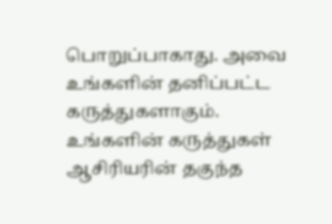பொறுப்பாகாது. அவை உங்களின் தனிப்பட்ட கருத்துகளாகும். உங்களின் கருத்துகள் ஆசிரியரின் தகுந்த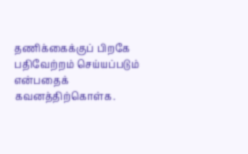தணிக்கைக்குப் பிறகே பதிவேற்றம் செய்யப்படும் என்பதைக் கவனத்திற்கொள்க.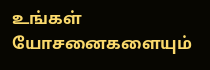உங்கள் யோசனைகளையும்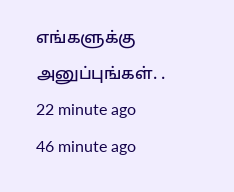எங்களுக்கு அனுப்புங்கள். .
22 minute ago
46 minute ago